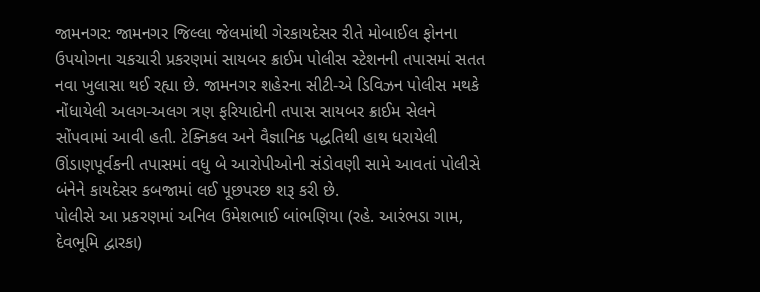જામનગર: જામનગર જિલ્લા જેલમાંથી ગેરકાયદેસર રીતે મોબાઈલ ફોનના ઉપયોગના ચકચારી પ્રકરણમાં સાયબર ક્રાઈમ પોલીસ સ્ટેશનની તપાસમાં સતત નવા ખુલાસા થઈ રહ્યા છે. જામનગર શહેરના સીટી-એ ડિવિઝન પોલીસ મથકે નોંધાયેલી અલગ-અલગ ત્રણ ફરિયાદોની તપાસ સાયબર ક્રાઈમ સેલને સોંપવામાં આવી હતી. ટેક્નિકલ અને વૈજ્ઞાનિક પદ્ધતિથી હાથ ધરાયેલી ઊંડાણપૂર્વકની તપાસમાં વધુ બે આરોપીઓની સંડોવણી સામે આવતાં પોલીસે બંનેને કાયદેસર કબજામાં લઈ પૂછપરછ શરૂ કરી છે.
પોલીસે આ પ્રકરણમાં અનિલ ઉમેશભાઈ બાંભણિયા (રહે. આરંભડા ગામ, દેવભૂમિ દ્વારકા)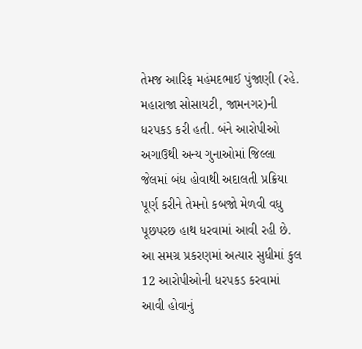તેમજ આરિફ મહંમદભાઈ પુંજાણી (રહે. મહારાજા સોસાયટી, જામનગર)ની ધરપકડ કરી હતી. બંને આરોપીઓ અગાઉથી અન્ય ગુનાઓમાં જિલ્લા જેલમાં બંધ હોવાથી અદાલતી પ્રક્રિયા પૂર્ણ કરીને તેમનો કબજો મેળવી વધુ પૂછપરછ હાથ ધરવામાં આવી રહી છે.
આ સમગ્ર પ્રકરણમાં અત્યાર સુધીમાં કુલ 12 આરોપીઓની ધરપકડ કરવામાં આવી હોવાનું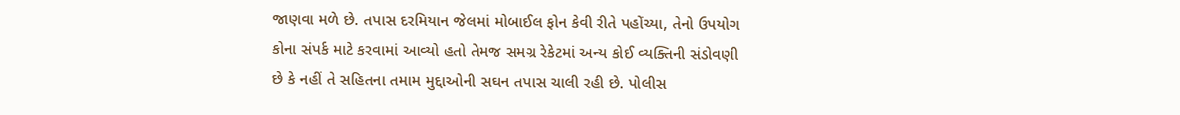જાણવા મળે છે. તપાસ દરમિયાન જેલમાં મોબાઈલ ફોન કેવી રીતે પહોંચ્યા, તેનો ઉપયોગ કોના સંપર્ક માટે કરવામાં આવ્યો હતો તેમજ સમગ્ર રેકેટમાં અન્ય કોઈ વ્યક્તિની સંડોવણી છે કે નહીં તે સહિતના તમામ મુદ્દાઓની સઘન તપાસ ચાલી રહી છે. પોલીસ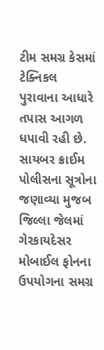ટીમ સમગ્ર કેસમાં ટેક્નિકલ પુરાવાના આધારે તપાસ આગળ ધપાવી રહી છે.
સાયબર ક્રાઈમ પોલીસના સૂત્રોના જણાવ્યા મુજબ જિલ્લા જેલમાં ગેરકાયદેસર મોબાઈલ ફોનના ઉપયોગના સમગ્ર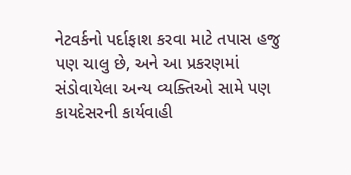નેટવર્કનો પર્દાફાશ કરવા માટે તપાસ હજુ પણ ચાલુ છે, અને આ પ્રકરણમાં સંડોવાયેલા અન્ય વ્યક્તિઓ સામે પણ કાયદેસરની કાર્યવાહી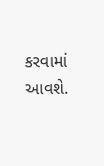કરવામાં આવશે.